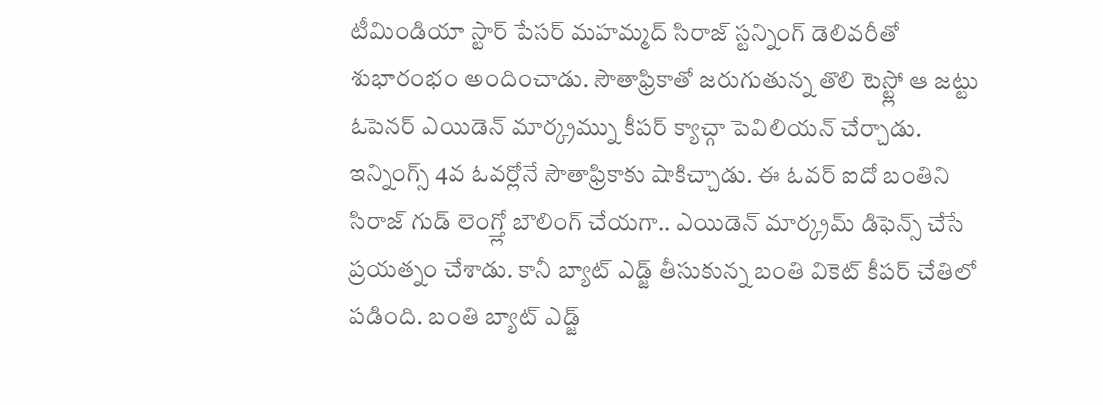టీమిండియా స్టార్ పేసర్ మహమ్మద్ సిరాజ్ స్టన్నింగ్ డెలివరీతో శుభారంభం అందించాడు. సౌతాఫ్రికాతో జరుగుతున్న తొలి టెస్ట్లో ఆ జట్టు ఓపెనర్ ఎయిడెన్ మార్క్రమ్ను కీపర్ క్యాచ్గా పెవిలియన్ చేర్చాడు.
ఇన్నింగ్స్ 4వ ఓవర్లోనే సౌతాఫ్రికాకు షాకిచ్చాడు. ఈ ఓవర్ ఐదో బంతిని సిరాజ్ గుడ్ లెంగ్త్లో బౌలింగ్ చేయగా.. ఎయిడెన్ మార్క్రమ్ డిఫెన్స్ చేసే ప్రయత్నం చేశాడు. కానీ బ్యాట్ ఎడ్జ్ తీసుకున్న బంతి వికెట్ కీపర్ చేతిలో పడింది. బంతి బ్యాట్ ఎడ్జ్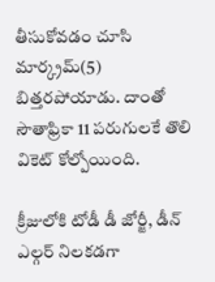తీసుకోవడం చూసి మార్క్రమ్(5) బిత్తరపోయాడు. దాంతో సౌతాఫ్రికా 11 పరుగులకే తొలి వికెట్ కోల్పోయింది.

క్రీజులోకి టోడీ డీ జోర్జీ, డీన్ ఎల్గర్ నిలకడగా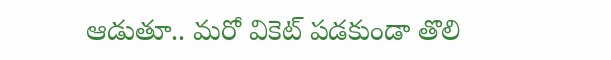ఆడుతూ.. మరో వికెట్ పడకుండా తొలి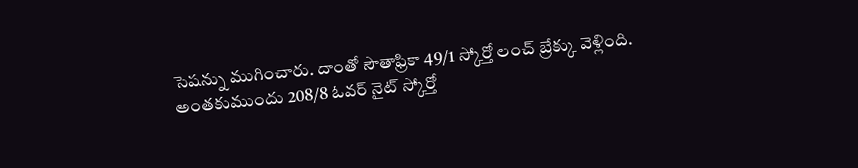సెషన్ను ముగించారు. దాంతో సౌతాఫ్రికా 49/1 స్కోర్తో లంచ్ బ్రేక్కు వెళ్లింది.
అంతకుముందు 208/8 ఓవర్ నైట్ స్కోర్తో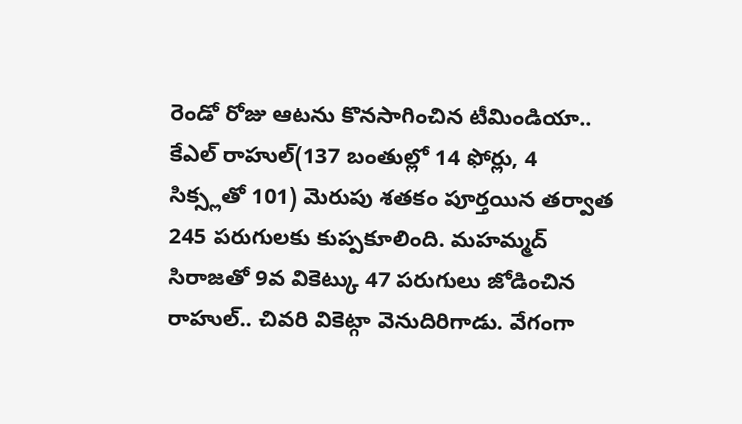రెండో రోజు ఆటను కొనసాగించిన టీమిండియా.. కేఎల్ రాహుల్(137 బంతుల్లో 14 ఫోర్లు, 4 సిక్స్లతో 101) మెరుపు శతకం పూర్తయిన తర్వాత 245 పరుగులకు కుప్పకూలింది. మహమ్మద్ సిరాజతో 9వ వికెట్కు 47 పరుగులు జోడించిన రాహుల్.. చివరి వికెట్గా వెనుదిరిగాడు. వేగంగా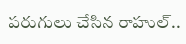పరుగులు చేసిన రాహుల్..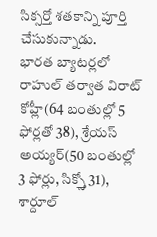సిక్సర్తో శతకాన్ని పూర్తి చేసుకున్నాడు.
భారత బ్యాటర్లలో రాహుల్ తర్వాత విరాట్ కోహ్లీ(64 బంతుల్లో 5 ఫోర్లతో 38), శ్రేయస్ అయ్యర్(50 బంతుల్లో 3 ఫోర్లు, సిక్స్తో 31), శార్దూల్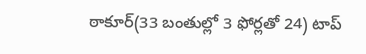ఠాకూర్(33 బంతుల్లో 3 ఫోర్లతో 24) టాప్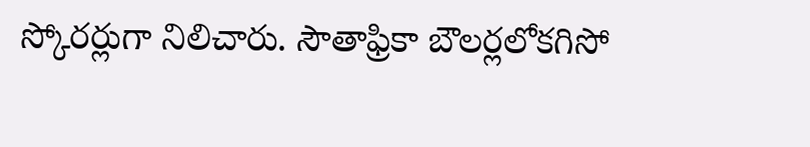స్కోరర్లుగా నిలిచారు. సౌతాఫ్రికా బౌలర్లలోకగిసో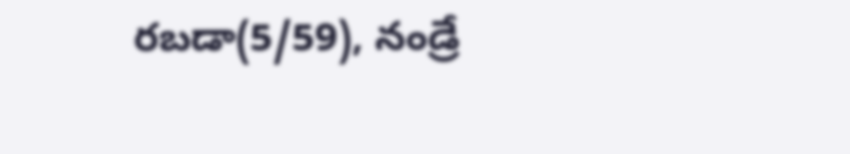రబడా(5/59), నండ్రే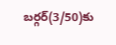బర్గర్(3/50)కు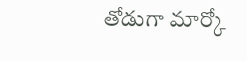తోడుగా మార్కో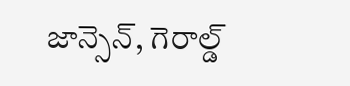జాన్సెన్, గెరాల్డ్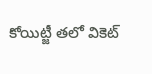కోయిట్జీ తలో వికెట్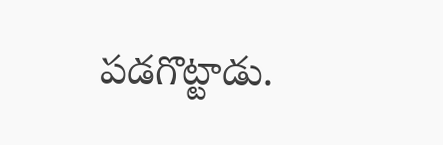పడగొట్టాడు.